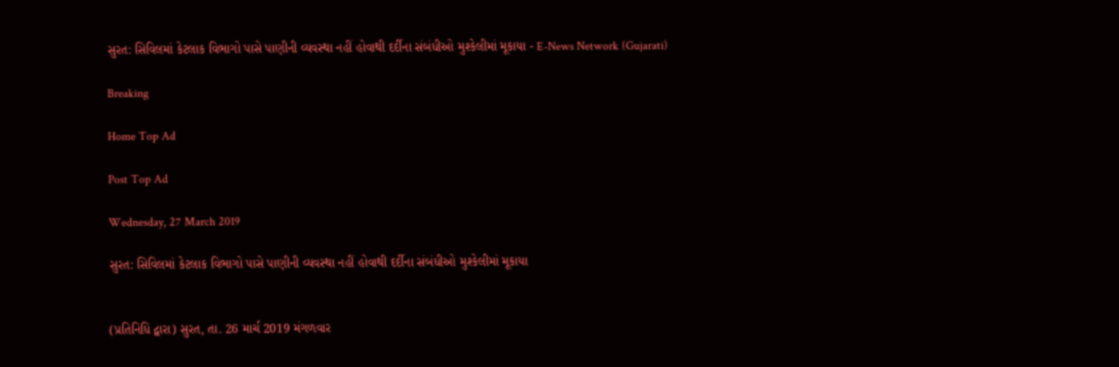સુરત: સિવિલમાં કેટલાક વિભાગો પાસે પાણીની વ્યવસ્થા નહીં હોવાથી દર્દીના સંબંધીઓ મુશ્કેલીમાં મૂકાયા - E-News Network (Gujarati)

Breaking

Home Top Ad

Post Top Ad

Wednesday, 27 March 2019

સુરત: સિવિલમાં કેટલાક વિભાગો પાસે પાણીની વ્યવસ્થા નહીં હોવાથી દર્દીના સંબંધીઓ મુશ્કેલીમાં મૂકાયા


(પ્રતિનિધિ દ્વારા) સુરત, તા. 26 માર્ચ 2019 મંગળવાર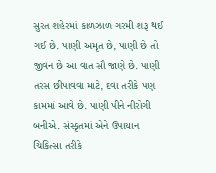સુરત શહેરમાં કાળઝાળ ગરમી શરૂ થઈ ગઈ છે. પાણી અમૃત છે, પાણી છે તો જીવન છે આ વાત સૌ જાણે છે. પાણી તરસ છીપાવવા માટે, દવા તરીકે પણ કામમાં આવે છે. પાણી પીને નીરોગી બનીએ. સંસ્કૃતમાં એને ઉપાયાન ચિકિત્સા તરીકે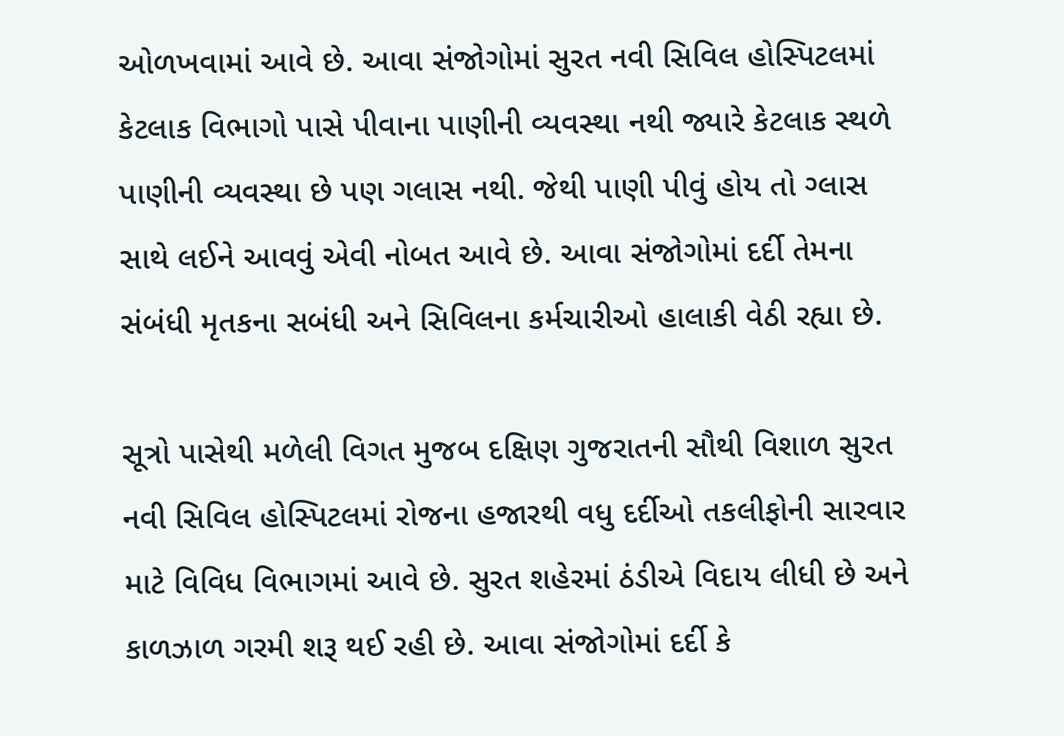ઓળખવામાં આવે છે. આવા સંજોગોમાં સુરત નવી સિવિલ હોસ્પિટલમાં કેટલાક વિભાગો પાસે પીવાના પાણીની વ્યવસ્થા નથી જ્યારે કેટલાક સ્થળે પાણીની વ્યવસ્થા છે પણ ગલાસ નથી. જેથી પાણી પીવું હોય તો ગ્લાસ સાથે લઈને આવવું એવી નોબત આવે છે. આવા સંજોગોમાં દર્દી તેમના સંબંધી મૃતકના સબંધી અને સિવિલના કર્મચારીઓ હાલાકી વેઠી રહ્યા છે.

સૂત્રો પાસેથી મળેલી વિગત મુજબ દક્ષિણ ગુજરાતની સૌથી વિશાળ સુરત નવી સિવિલ હોસ્પિટલમાં રોજના હજારથી વધુ દર્દીઓ તકલીફોની સારવાર માટે વિવિધ વિભાગમાં આવે છે. સુરત શહેરમાં ઠંડીએ વિદાય લીધી છે અને કાળઝાળ ગરમી શરૂ થઈ રહી છે. આવા સંજોગોમાં દર્દી કે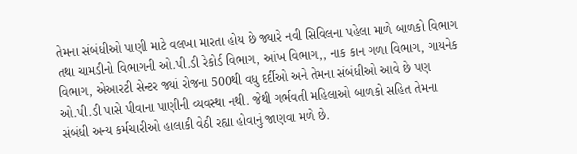તેમના સંબંધીઓ પાણી માટે વલખા મારતા હોય છે જ્યારે નવી સિવિલના પહેલા માળે બાળકો વિભાગ તથા ચામડીનો વિભાગની ઓ.પી.ડી રેકોર્ડ વિભાગ, આંખ વિભાગ,, નાક કાન ગળા વિભાગ, ગાયનેક વિભાગ, એઆરટી સેન્ટર જ્યાં રોજના 500થી વધુ દર્દીઓ અને તેમના સંબંધીઓ આવે છે પણ ઓ.પી.ડી પાસે પીવાના પાણીની વ્યવસ્થા નથી. જેથી ગર્ભવતી મહિલાઓ બાળકો સહિત તેમના સંબંધી અન્ય કર્મચારીઓ હાલાકી વેઠી રહ્યા હોવાનું જાણવા મળે છે.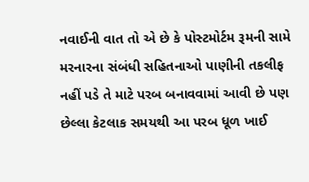નવાઈની વાત તો એ છે કે પોસ્ટમોર્ટમ રૂમની સામે મરનારના સંબંધી સહિતનાઓ પાણીની તકલીફ નહીં પડે તે માટે પરબ બનાવવામાં આવી છે પણ છેલ્લા કેટલાક સમયથી આ પરબ ધૂળ ખાઈ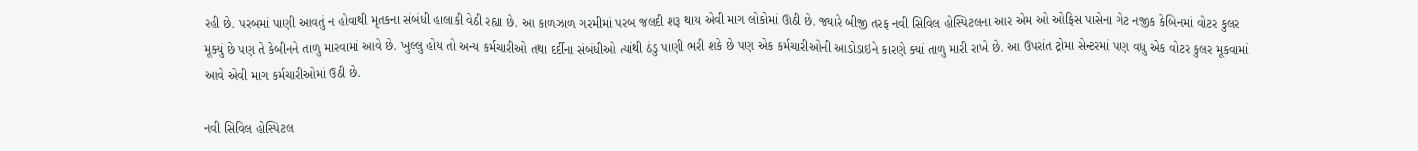રહી છે. પરબમાં પાણી આવતું ન હોવાથી મૃતકના સંબંધી હાલાકી વેઠી રહ્યા છે. આ કાળઝાળ ગરમીમાં પરબ જલદી શરૂ થાય એવી માગ લોકોમાં ઊઠી છે. જ્યારે બીજી તરફ નવી સિવિલ હોસ્પિટલના આર એમ ઓ ઓફિસ પાસેના ગેટ નજીક કેબિનમાં વોટર કુલર મૂક્યું છે પણ તે કેબીનને તાળુ મારવામાં આવે છે. ખુલ્લુ હોય તો અન્ય કર્મચારીઓ તથા દર્દીના સંબંધીઓ ત્યાંથી ઠંડુ પાણી ભરી શકે છે પણ એક કર્મચારીઓની આડોડાઇને કારણે ક્યાં તાળુ મારી રાખે છે. આ ઉપરાંત ટ્રોમા સેન્ટરમાં પણ વધુ એક વોટર કુલર મૂકવામાં આવે એવી માગ કર્મચારીઓમાં ઉઠી છે.

નવી સિવિલ હોસ્પિટલ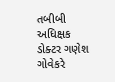તબીબી અધિક્ષક ડોક્ટર ગણેશ ગોવેકરે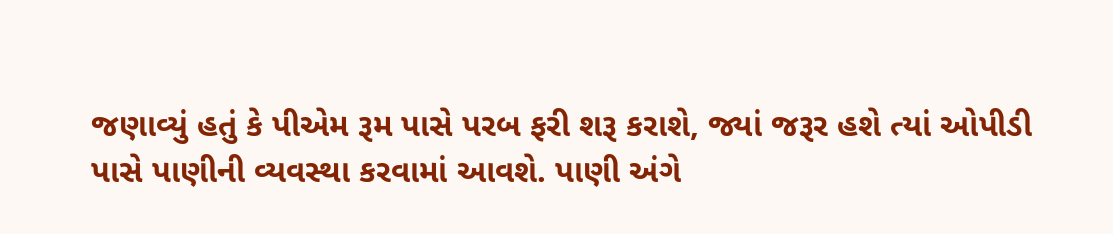જણાવ્યું હતું કે પીએમ રૂમ પાસે પરબ ફરી શરૂ કરાશે, જ્યાં જરૂર હશે ત્યાં ઓપીડી પાસે પાણીની વ્યવસ્થા કરવામાં આવશે. પાણી અંગે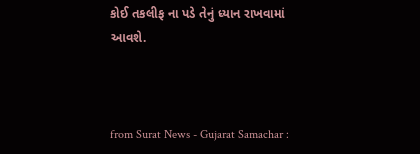કોઈ તકલીફ ના પડે તેનું ધ્યાન રાખવામાં આવશે.



from Surat News - Gujarat Samachar :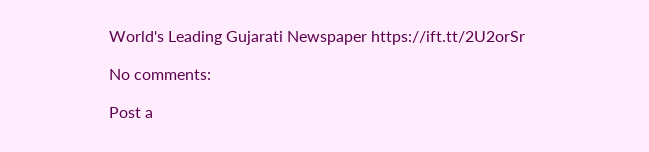World's Leading Gujarati Newspaper https://ift.tt/2U2orSr

No comments:

Post a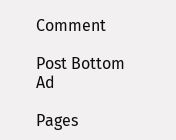Comment

Post Bottom Ad

Pages